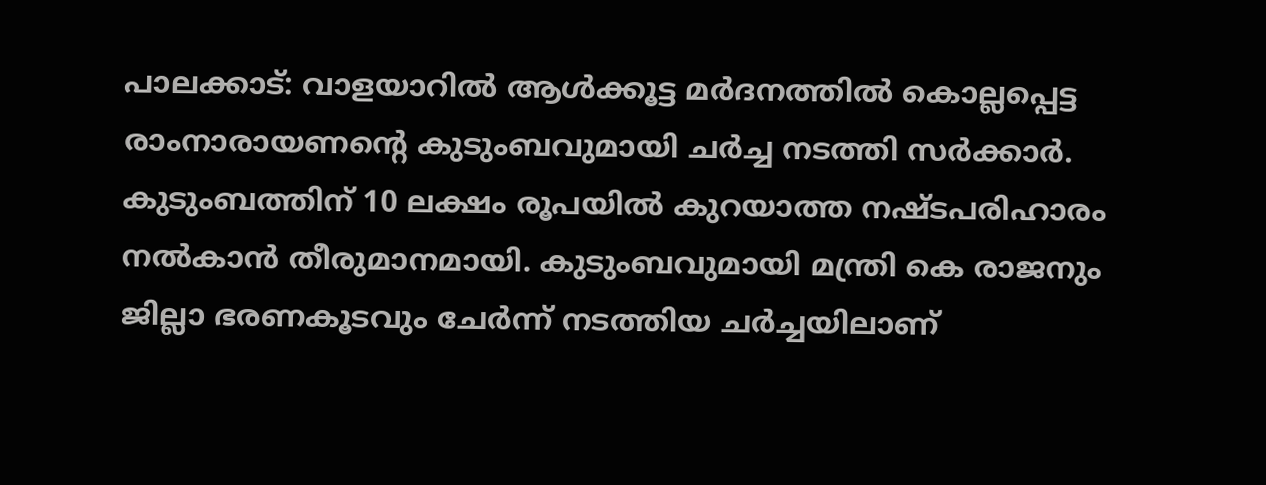പാലക്കാട്: വാളയാറിൽ ആൾക്കൂട്ട മർദനത്തിൽ കൊല്ലപ്പെട്ട രാംനാരായണന്റെ കുടുംബവുമായി ചർച്ച നടത്തി സർക്കാർ. കുടുംബത്തിന് 10 ലക്ഷം രൂപയിൽ കുറയാത്ത നഷ്ടപരിഹാരം നൽകാൻ തീരുമാനമായി. കുടുംബവുമായി മന്ത്രി കെ രാജനും ജില്ലാ ഭരണകൂടവും ചേർന്ന് നടത്തിയ ചർച്ചയിലാണ്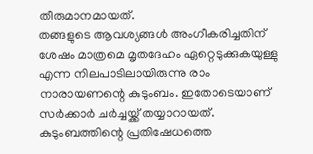തീരുമാനമായത്.
തങ്ങളുടെ ആവശ്യങ്ങൾ അംഗീകരിച്ചതിന് ശേഷം മാത്രമെ മൃതദേഹം ഏറ്റെടുക്കുകയുള്ളു എന്ന നിലപാടിലായിരുന്നു രാം നാരായണന്റെ കുടുംബം. ഇതോടെയാണ് സർക്കാർ ചർച്ചയ്ക്ക് തയ്യാറായത്. കുടുംബത്തിന്റെ പ്രതിഷേധത്തെ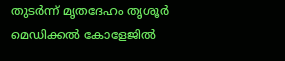തുടർന്ന് മൃതദേഹം തൃശൂർ മെഡിക്കൽ കോളേജിൽ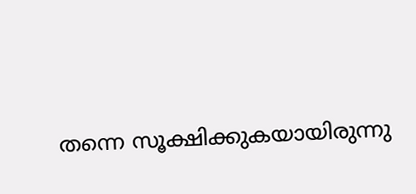തന്നെ സൂക്ഷിക്കുകയായിരുന്നു